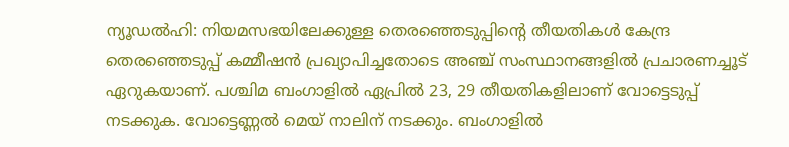ന്യൂഡല്‍ഹി: നിയമസഭയിലേക്കുള്ള തെരഞ്ഞെടുപ്പിന്റെ തീയതികള്‍ കേന്ദ്ര തെരഞ്ഞെടുപ്പ് കമ്മീഷന്‍ പ്രഖ്യാപിച്ചതോടെ അഞ്ച് സംസ്ഥാനങ്ങളില്‍ പ്രചാരണച്ചൂട് ഏറുകയാണ്. പശ്ചിമ ബംഗാളില്‍ ഏപ്രില്‍ 23, 29 തീയതികളിലാണ് വോട്ടെടുപ്പ് നടക്കുക. വോട്ടെണ്ണല്‍ മെയ് നാലിന് നടക്കും. ബംഗാളില്‍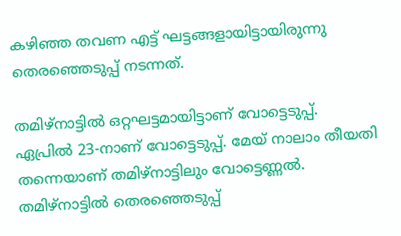കഴിഞ്ഞ തവണ എട്ട് ഘട്ടങ്ങളായിട്ടായിരുന്നു തെരഞ്ഞെടുപ്പ് നടന്നത്.

തമിഴ്‌നാട്ടില്‍ ഒറ്റഘട്ടമായിട്ടാണ് വോട്ടെടുപ്പ്. ഏപ്രില്‍ 23-നാണ് വോട്ടെടുപ്പ്. മേയ് നാലാം തീയതി തന്നെയാണ് തമിഴ്‌നാട്ടിലും വോട്ടെണ്ണല്‍. തമിഴ്നാട്ടില്‍ തെരഞ്ഞെടുപ്പ്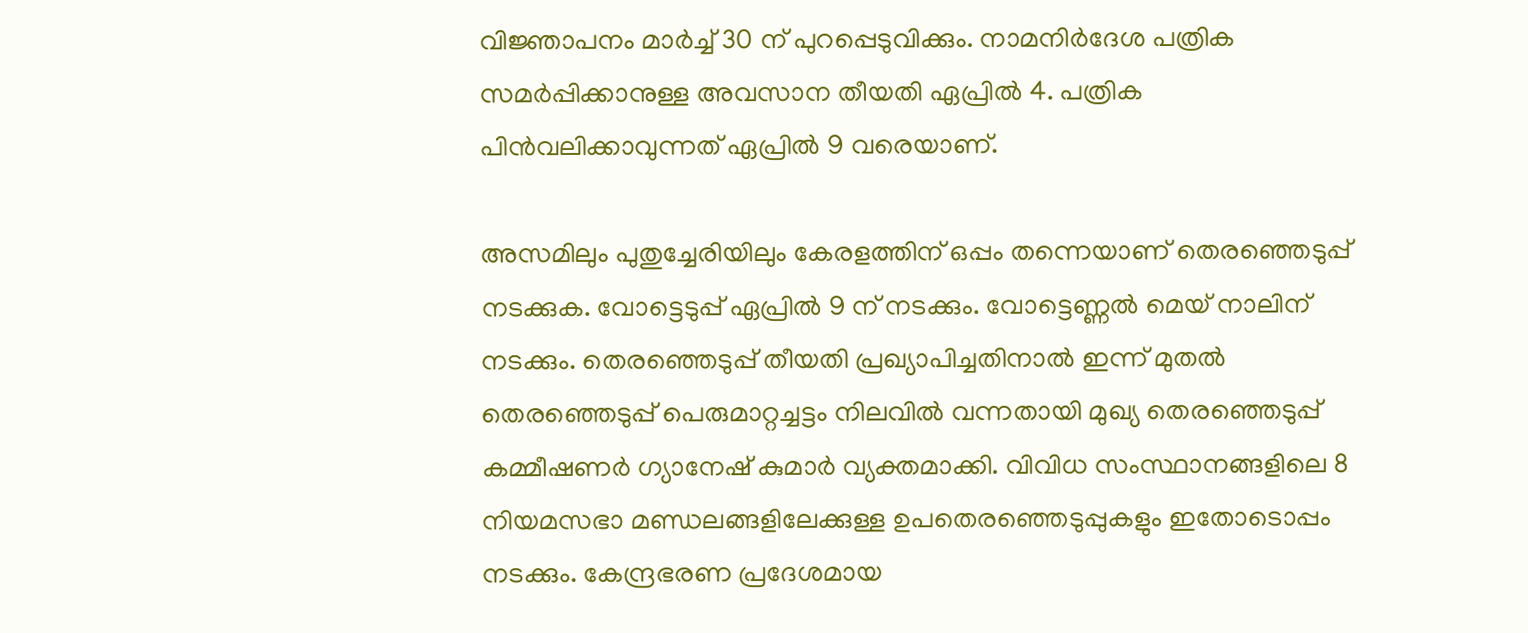വിജ്ഞാപനം മാര്‍ച്ച് 30 ന് പുറപ്പെടുവിക്കും. നാമനിര്‍ദേശ പത്രിക സമര്‍പ്പിക്കാനുള്ള അവസാന തീയതി ഏപ്രില്‍ 4. പത്രിക പിന്‍വലിക്കാവുന്നത് ഏപ്രില്‍ 9 വരെയാണ്.

അസമിലും പുതുച്ചേരിയിലും കേരളത്തിന് ഒപ്പം തന്നെയാണ് തെരഞ്ഞെടുപ്പ് നടക്കുക. വോട്ടെടുപ്പ് ഏപ്രില്‍ 9 ന് നടക്കും. വോട്ടെണ്ണല്‍ മെയ് നാലിന് നടക്കും. തെരഞ്ഞെടുപ്പ് തീയതി പ്രഖ്യാപിച്ചതിനാല്‍ ഇന്ന് മുതല്‍ തെരഞ്ഞെടുപ്പ് പെരുമാറ്റച്ചട്ടം നിലവില്‍ വന്നതായി മുഖ്യ തെരഞ്ഞെടുപ്പ് കമ്മീഷണര്‍ ഗ്യാനേഷ് കുമാര്‍ വ്യക്തമാക്കി. വിവിധ സംസ്ഥാനങ്ങളിലെ 8 നിയമസഭാ മണ്ഡലങ്ങളിലേക്കുള്ള ഉപതെരഞ്ഞെടുപ്പുകളും ഇതോടൊപ്പം നടക്കും. കേന്ദ്രഭരണ പ്രദേശമായ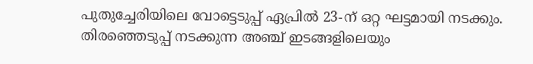പുതുച്ചേരിയിലെ വോട്ടെടുപ്പ് ഏപ്രില്‍ 23-ന് ഒറ്റ ഘട്ടമായി നടക്കും. തിരഞ്ഞെടുപ്പ് നടക്കുന്ന അഞ്ച് ഇടങ്ങളിലെയും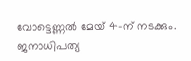വോട്ടെണ്ണല്‍ മേയ് 4-ന് നടക്കും. ജനാധിപത്യ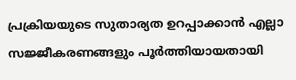പ്രക്രിയയുടെ സുതാര്യത ഉറപ്പാക്കാന്‍ എല്ലാ സജ്ജീകരണങ്ങളും പൂര്‍ത്തിയായതായി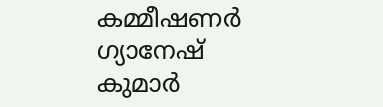കമ്മീഷണര്‍ ഗ്യാനേഷ് കുമാര്‍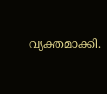വ്യക്തമാക്കി.